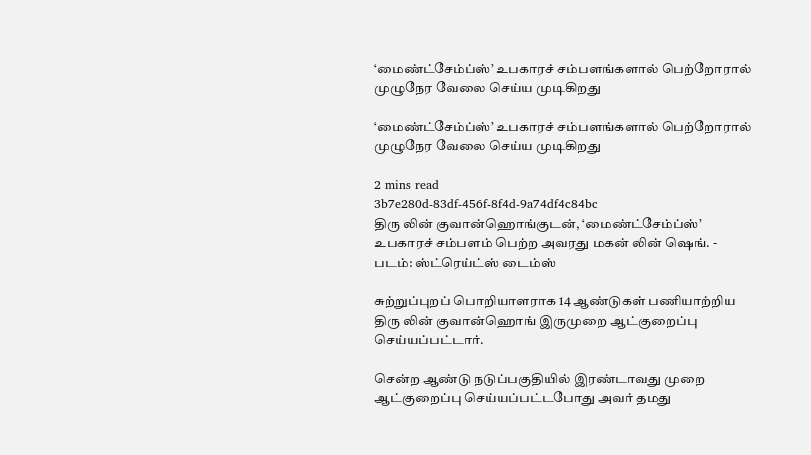‘மைண்ட்சேம்ப்ஸ்’ உபகாரச் சம்பளங்களால் பெற்றோரால் முழுநேர வேலை செய்ய முடிகிறது

‘மைண்ட்சேம்ப்ஸ்’ உபகாரச் சம்பளங்களால் பெற்றோரால் முழுநேர வேலை செய்ய முடிகிறது

2 mins read
3b7e280d-83df-456f-8f4d-9a74df4c84bc
திரு லின் குவான்ஹொங்குடன், ‘மைண்ட்சேம்ப்ஸ்’ உபகாரச் சம்பளம் பெற்ற அவரது மகன் லின் ஷெங். - படம்: ஸ்ட்ரெய்ட்ஸ் டைம்ஸ்

சுற்றுப்புறப் பொறியாளராக 14 ஆண்டுகள் பணியாற்றிய திரு லின் குவான்ஹொங் இருமுறை ஆட்குறைப்பு செய்யப்பட்டார்.

சென்ற ஆண்டு நடுப்பகுதியில் இரண்டாவது முறை ஆட்குறைப்பு செய்யப்பட்டபோது அவர் தமது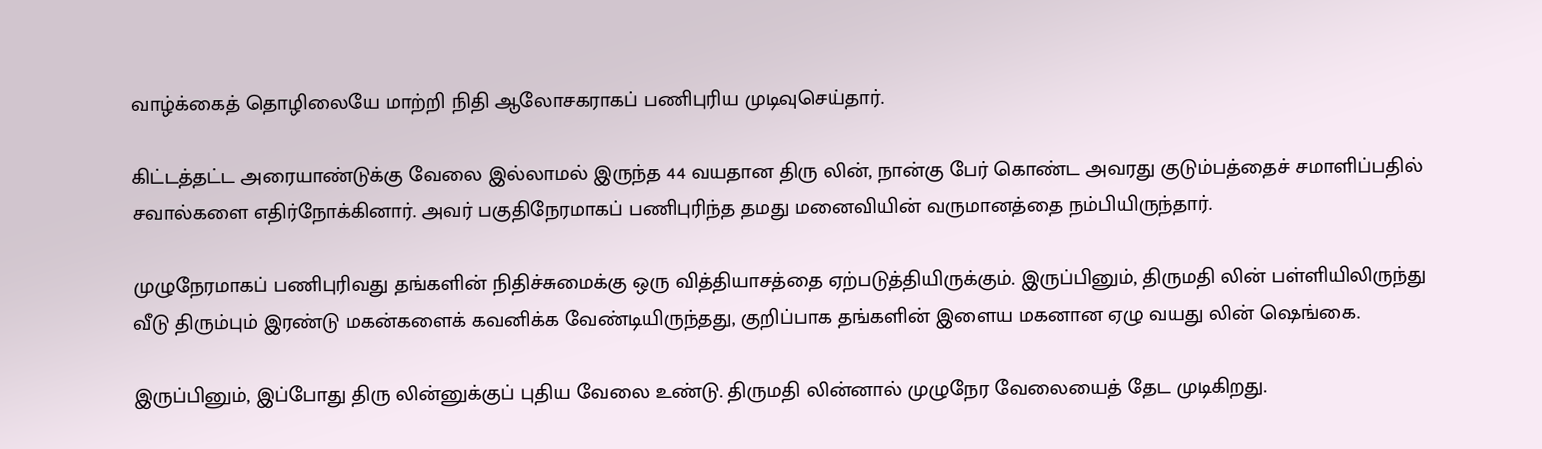வாழ்க்கைத் தொழிலையே மாற்றி நிதி ஆலோசகராகப் பணிபுரிய முடிவுசெய்தார்.

கிட்டத்தட்ட அரையாண்டுக்கு வேலை இல்லாமல் இருந்த 44 வயதான திரு லின், நான்கு பேர் கொண்ட அவரது குடும்பத்தைச் சமாளிப்பதில் சவால்களை எதிர்நோக்கினார். அவர் பகுதிநேரமாகப் பணிபுரிந்த தமது மனைவியின் வருமானத்தை நம்பியிருந்தார்.

முழுநேரமாகப் பணிபுரிவது தங்களின் நிதிச்சுமைக்கு ஒரு வித்தியாசத்தை ஏற்படுத்தியிருக்கும். இருப்பினும், திருமதி லின் பள்ளியிலிருந்து வீடு திரும்பும் இரண்டு மகன்களைக் கவனிக்க வேண்டியிருந்தது, குறிப்பாக தங்களின் இளைய மகனான ஏழு வயது லின் ஷெங்கை.

இருப்பினும், இப்போது திரு லின்னுக்குப் புதிய வேலை உண்டு. திருமதி லின்னால் முழுநேர வேலையைத் தேட முடிகிறது.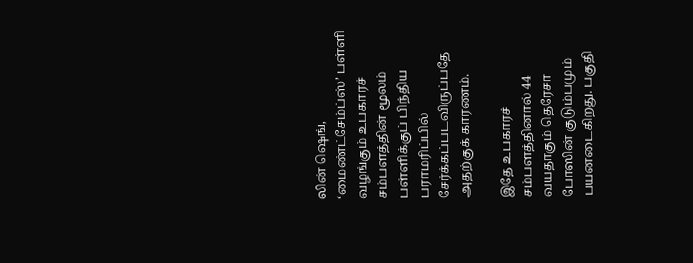லின் ஷெங், ‘மைண்ட்சேம்ப்ஸ்’ பள்ளி வழங்கும் உபகாரச் சம்பளத்தின் மூலம் பள்ளிக்குப் பிந்திய பராமரிப்பில் சேர்க்கப்படவிருப்பதே அதற்குக் காரணம்.

இதே உபகாரச் சம்பளத்தினால் 44 வயதாகும் தெரேசா போஸின் குடும்பமும் பயனடைகிறது. பகுதி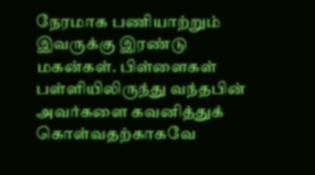நேரமாக பணியாற்றும் இவருக்கு இரண்டு மகன்கள். பிள்ளைகள் பள்ளியிலிருந்து வந்தபின் அவர்களை கவனித்துக் கொள்வதற்காகவே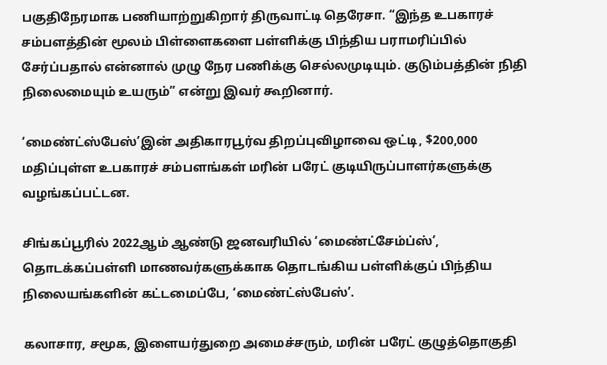பகுதிநேரமாக பணியாற்றுகிறார் திருவாட்டி தெரேசா. “இந்த உபகாரச் சம்பளத்தின் மூலம் பிள்ளைகளை பள்ளிக்கு பிந்திய பராமரிப்பில் சேர்ப்பதால் என்னால் முழு நேர பணிக்கு செல்லமுடியும். குடும்பத்தின் நிதி நிலைமையும் உயரும்” என்று இவர் கூறினார்.

‘மைண்ட்ஸ்பேஸ்’இன் அதிகாரபூர்வ திறப்புவிழாவை ஒட்டி, $200,000 மதிப்புள்ள உபகாரச் சம்பளங்கள் மரின் பரேட் குடியிருப்பாளர்களுக்கு வழங்கப்பட்டன.

சிங்கப்பூரில் 2022ஆம் ஆண்டு ஜனவரியில் ‘மைண்ட்சேம்ப்ஸ்’, தொடக்கப்பள்ளி மாணவர்களுக்காக தொடங்கிய பள்ளிக்குப் பிந்திய நிலையங்களின் கட்டமைப்பே, ‘மைண்ட்ஸ்பேஸ்’.

கலாசார, சமூக, இளையர்துறை அமைச்சரும், மரின் பரேட் குழுத்தொகுதி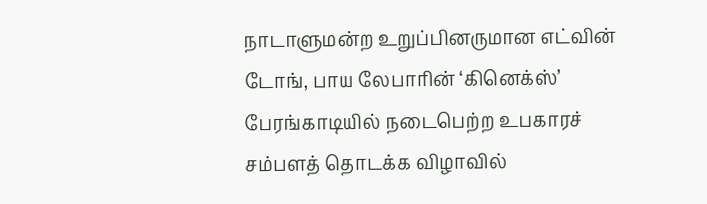நாடாளுமன்ற உறுப்பினருமான எட்வின் டோங், பாய லேபாரின் ‘கினெக்ஸ்’ பேரங்காடியில் நடைபெற்ற உபகாரச் சம்பளத் தொடக்க விழாவில்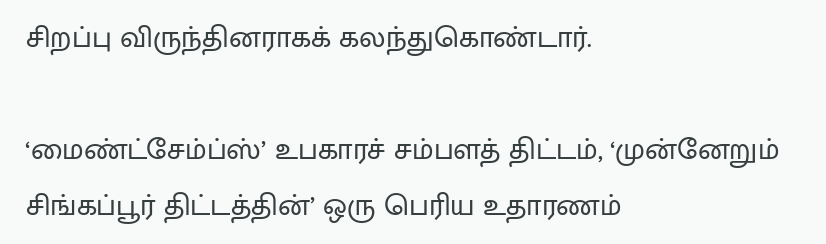சிறப்பு விருந்தினராகக் கலந்துகொண்டார்.

‘மைண்ட்சேம்ப்ஸ்’ உபகாரச் சம்பளத் திட்டம், ‘முன்னேறும் சிங்கப்பூர் திட்டத்தின்’ ஒரு பெரிய உதாரணம்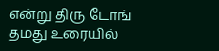என்று திரு டோங் தமது உரையில்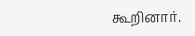கூறினார்.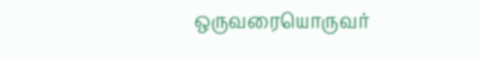ஒருவரையொருவர்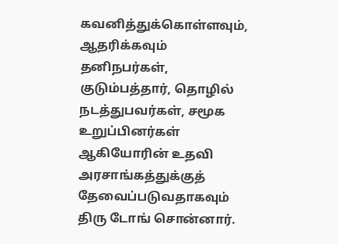கவனித்துக்கொள்ளவும், ஆதரிக்கவும் தனிநபர்கள், குடும்பத்தார், தொழில் நடத்துபவர்கள், சமூக உறுப்பினர்கள் ஆகியோரின் உதவி அரசாங்கத்துக்குத் தேவைப்படுவதாகவும் திரு டோங் சொன்னார்.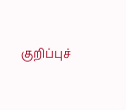குறிப்புச்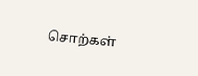சொற்கள்